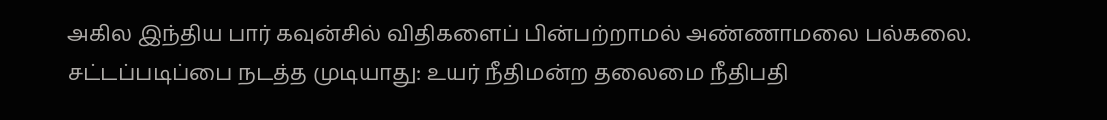அகில இந்திய பார் கவுன்சில் விதிகளைப் பின்பற்றாமல் அண்ணாமலை பல்கலை. சட்டப்படிப்பை நடத்த முடியாது: உயர் நீதிமன்ற தலைமை நீதிபதி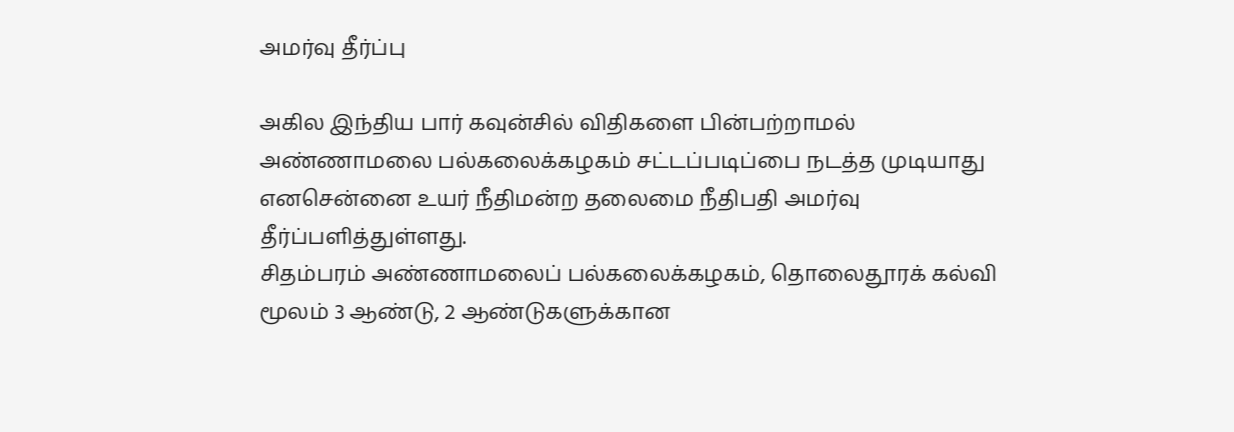அமர்வு தீர்ப்பு

அகில இந்திய பார் கவுன்சில் விதிகளை பின்பற்றாமல் அண்ணாமலை பல்கலைக்கழகம் சட்டப்படிப்பை நடத்த முடியாது எனசென்னை உயர் நீதிமன்ற தலைமை நீதிபதி அமர்வு தீர்ப்பளித்துள்ளது.
சிதம்பரம் அண்ணாமலைப் பல்கலைக்கழகம், தொலைதூரக் கல்வி மூலம் 3 ஆண்டு, 2 ஆண்டுகளுக்கான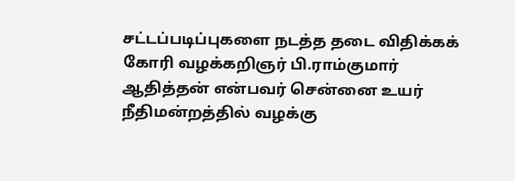சட்டப்படிப்புகளை நடத்த தடை விதிக்கக் கோரி வழக்கறிஞர் பி.ராம்குமார் ஆதித்தன் என்பவர் சென்னை உயர் நீதிமன்றத்தில் வழக்கு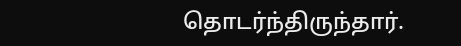தொடர்ந்திருந்தார்.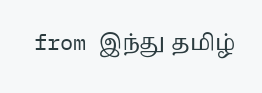from இந்து தமிழ்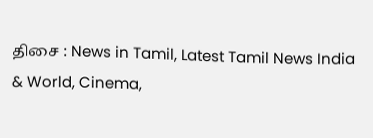திசை : News in Tamil, Latest Tamil News India & World, Cinema,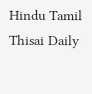Hindu Tamil Thisai Daily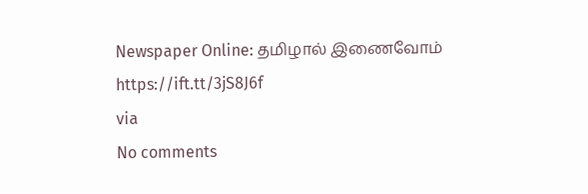Newspaper Online: தமிழால் இணைவோம் https://ift.tt/3jS8J6f
via
No comments